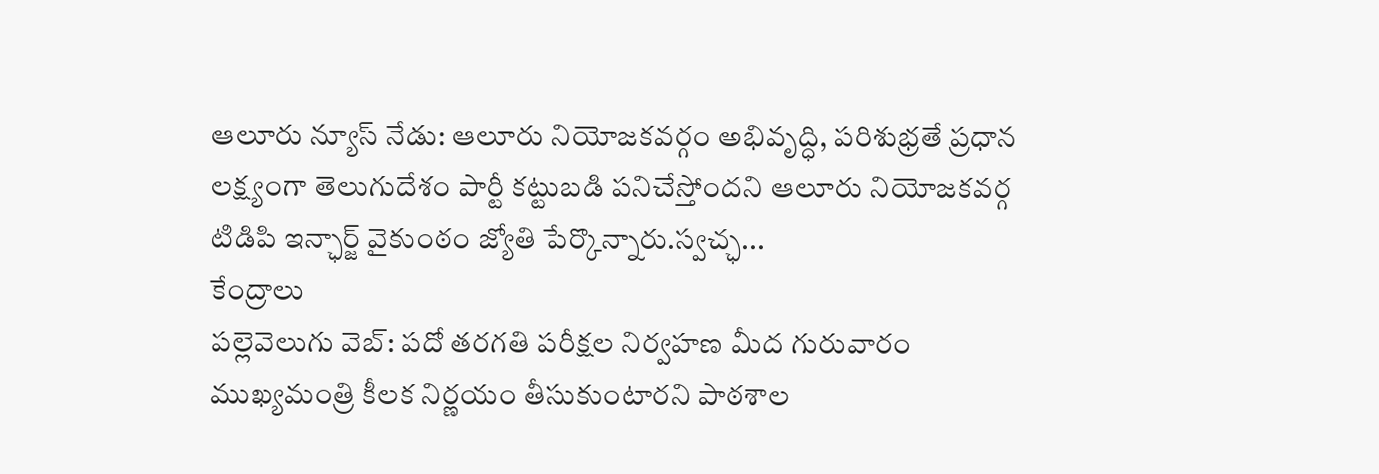ఆలూరు న్యూస్ నేడు: ఆలూరు నియోజకవర్గం అభివృద్ధి, పరిశుభ్రతే ప్రధాన లక్ష్యంగా తెలుగుదేశం పార్టీ కట్టుబడి పనిచేస్తోందని ఆలూరు నియోజకవర్గ టిడిపి ఇన్ఛార్జ్ వైకుంఠం జ్యోతి పేర్కొన్నారు.స్వచ్ఛ...
కేంద్రాలు
పల్లెవెలుగు వెబ్: పదో తరగతి పరీక్షల నిర్వహణ మీద గురువారం ముఖ్యమంత్రి కీలక నిర్ణయం తీసుకుంటారని పాఠశాల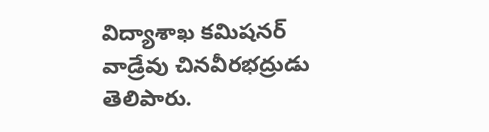విద్యాశాఖ కమిషనర్ వాడ్రేవు చినవీరభద్రుడు తెలిపారు.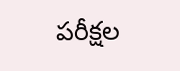పరీక్షల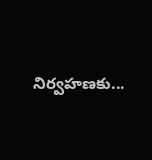నిర్వహణకు...